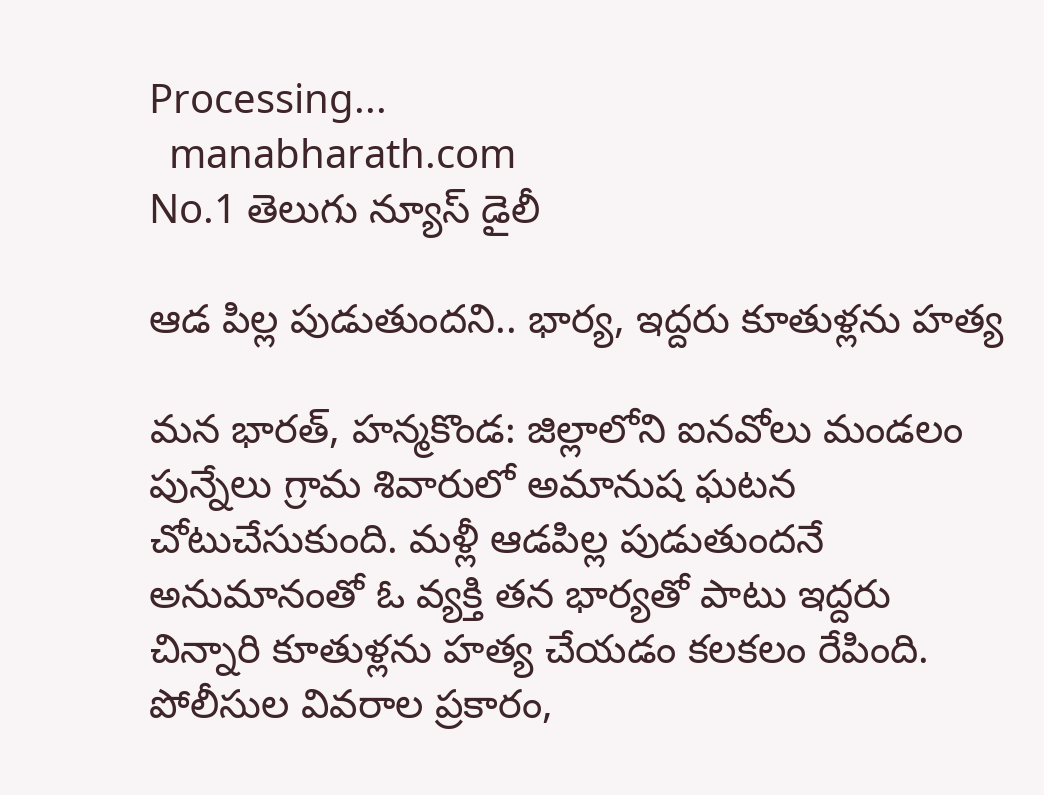Processing...
  manabharath.com
No.1 తెలుగు న్యూస్ డైలీ

ఆడ పిల్ల పుడుతుందని.. భార్య, ఇద్దరు కూతుళ్లను హత్య

మన భారత్, హన్మకొండ: జిల్లాలోని ఐనవోలు మండలం పున్నేలు గ్రామ శివారులో అమానుష ఘటన చోటుచేసుకుంది. మళ్లీ ఆడపిల్ల పుడుతుందనే అనుమానంతో ఓ వ్యక్తి తన భార్యతో పాటు ఇద్దరు చిన్నారి కూతుళ్లను హత్య చేయడం కలకలం రేపింది. పోలీసుల వివరాల ప్రకారం,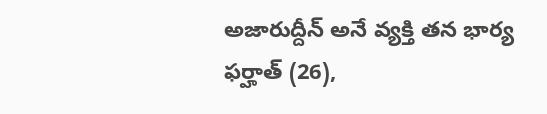అజారుద్దీన్ అనే వ్యక్తి తన భార్య ఫర్హాత్ (26),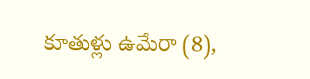కూతుళ్లు ఉమేరా (8),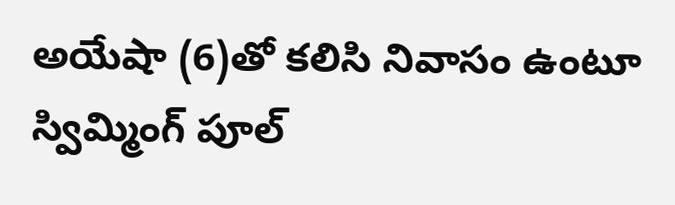అయేషా (6)తో కలిసి నివాసం ఉంటూ స్విమ్మింగ్ పూల్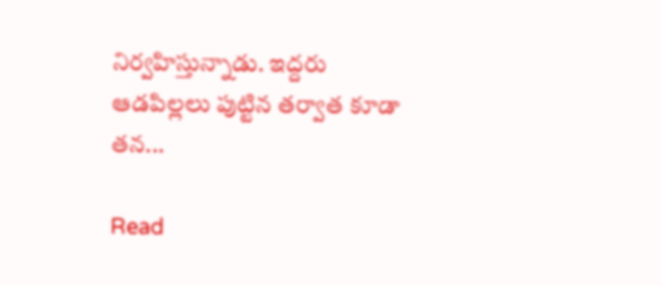నిర్వహిస్తున్నాడు. ఇద్దరు ఆడపిల్లలు పుట్టిన తర్వాత కూడా తన...

Read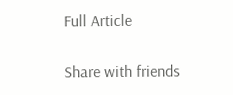Full Article

Share with friends